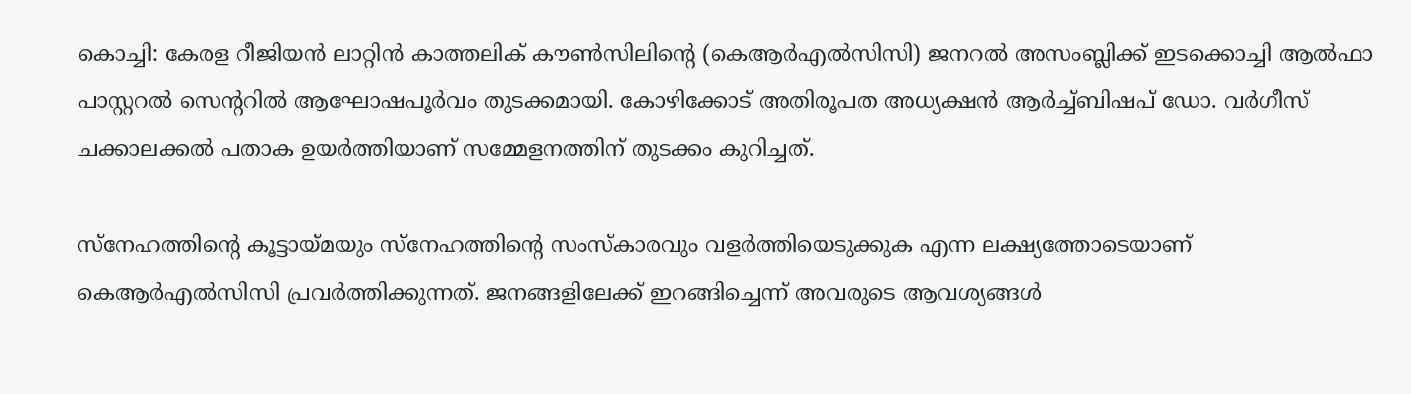കൊച്ചി: കേരള റീജിയൻ ലാറ്റിൻ കാത്തലിക് കൗൺസിലിന്റെ (കെആർഎൽസിസി) ജനറൽ അസംബ്ലിക്ക് ഇടക്കൊച്ചി ആൽഫാ പാസ്റ്ററൽ സെന്ററിൽ ആഘോഷപൂർവം തുടക്കമായി. കോഴിക്കോട് അതിരൂപത അധ്യക്ഷൻ ആർച്ച്ബിഷപ് ഡോ. വർഗീസ് ചക്കാലക്കൽ പതാക ഉയർത്തിയാണ് സമ്മേളനത്തിന് തുടക്കം കുറിച്ചത്.

സ്നേഹത്തിന്റെ കൂട്ടായ്മയും സ്നേഹത്തിന്റെ സംസ്കാരവും വളർത്തിയെടുക്കുക എന്ന ലക്ഷ്യത്തോടെയാണ് കെആർഎൽസിസി പ്രവർത്തിക്കുന്നത്. ജനങ്ങളിലേക്ക് ഇറങ്ങിച്ചെന്ന് അവരുടെ ആവശ്യങ്ങൾ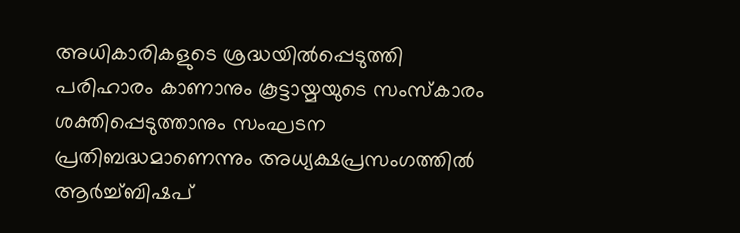അധികാരികളുടെ ശ്രദ്ധയിൽപ്പെടുത്തി പരിഹാരം കാണാനും കൂട്ടായ്മയുടെ സംസ്കാരം ശക്തിപ്പെടുത്താനും സംഘടന പ്രതിബദ്ധമാണെന്നും അധ്യക്ഷപ്രസംഗത്തിൽ ആർച്ച്ബിഷപ്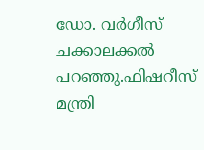ഡോ. വർഗീസ് ചക്കാലക്കൽ പറഞ്ഞു.ഫിഷറീസ് മന്ത്രി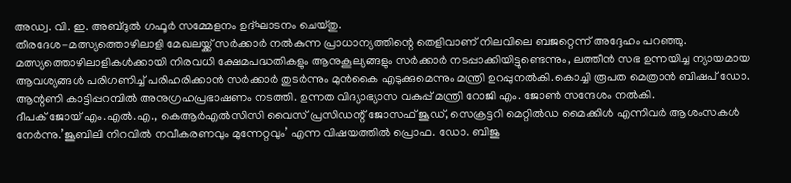അഡ്വ. വി. ഇ. അബ്ദുൽ ഗഫൂർ സമ്മേളനം ഉദ്ഘാടനം ചെയ്തു.
തീരദേശ-മത്സ്യത്തൊഴിലാളി മേഖലയ്ക്ക് സർക്കാർ നൽകുന്ന പ്രാധാന്യത്തിന്റെ തെളിവാണ് നിലവിലെ ബജറ്റെന്ന് അദ്ദേഹം പറഞ്ഞു. മത്സ്യത്തൊഴിലാളികൾക്കായി നിരവധി ക്ഷേമപദ്ധതികളും ആനുകൂല്യങ്ങളും സർക്കാർ നടപ്പാക്കിയിട്ടുണ്ടെന്നും, ലത്തീൻ സഭ ഉന്നയിച്ച ന്യായമായ ആവശ്യങ്ങൾ പരിഗണിച്ച് പരിഹരിക്കാൻ സർക്കാർ തുടർന്നും മുൻകൈ എടുക്കുമെന്നും മന്ത്രി ഉറപ്പുനൽകി.കൊച്ചി രൂപത മെത്രാൻ ബിഷപ് ഡോ. ആന്റണി കാട്ടിപ്പറമ്പിൽ അനുഗ്രഹപ്രഭാഷണം നടത്തി. ഉന്നത വിദ്യാഭ്യാസ വകുപ്പ് മന്ത്രി റോജി എം. ജോൺ സന്ദേശം നൽകി.
ദീപക് ജോയ് എം.എൽ.എ., കെആർഎൽസിസി വൈസ് പ്രസിഡന്റ് ജോസഫ് ജൂഡ്, സെക്രട്ടറി മെറ്റിൽഡ മൈക്കിൾ എന്നിവർ ആശംസകൾ നേർന്നു.’ജൂബിലി നിറവിൽ നവീകരണവും മുന്നേറ്റവും’ എന്ന വിഷയത്തിൽ പ്രൊഫ. ഡോ. ബിജു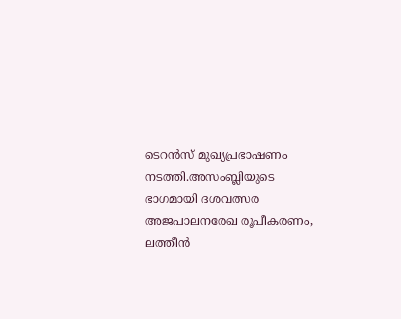ടെറൻസ് മുഖ്യപ്രഭാഷണം നടത്തി.അസംബ്ലിയുടെ ഭാഗമായി ദശവത്സര അജപാലനരേഖ രൂപീകരണം, ലത്തീൻ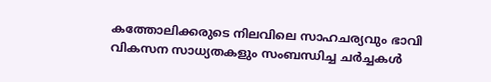കത്തോലിക്കരുടെ നിലവിലെ സാഹചര്യവും ഭാവി വികസന സാധ്യതകളും സംബന്ധിച്ച ചർച്ചകൾ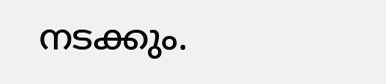നടക്കും.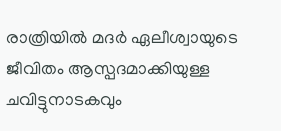രാത്രിയിൽ മദർ ഏലീശ്വായുടെ ജീവിതം ആസ്പദമാക്കിയുള്ള ചവിട്ടുനാടകവും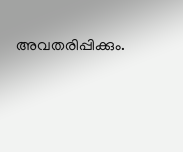അവതരിപ്പിക്കും.